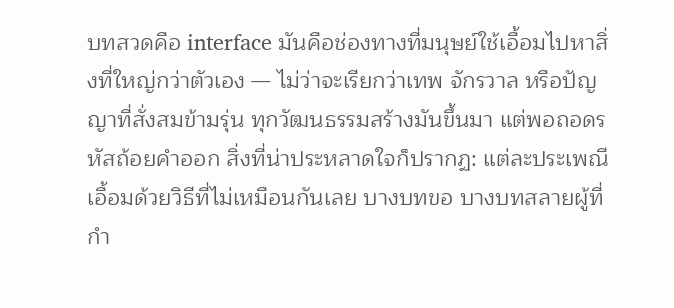บทสวดคือ interface มันคือช่องทางที่มนุษย์ใช้เอื้อมไปหาสิ่งที่ใหญ่กว่าตัวเอง — ไม่ว่าจะเรียกว่าเทพ จักรวาล หรือปัญญาที่สั่งสมข้ามรุ่น ทุกวัฒนธรรมสร้างมันขึ้นมา แต่พอถอดรหัสถ้อยคำออก สิ่งที่น่าประหลาดใจก็ปรากฏ: แต่ละประเพณีเอื้อมด้วยวิธีที่ไม่เหมือนกันเลย บางบทขอ บางบทสลายผู้ที่กำ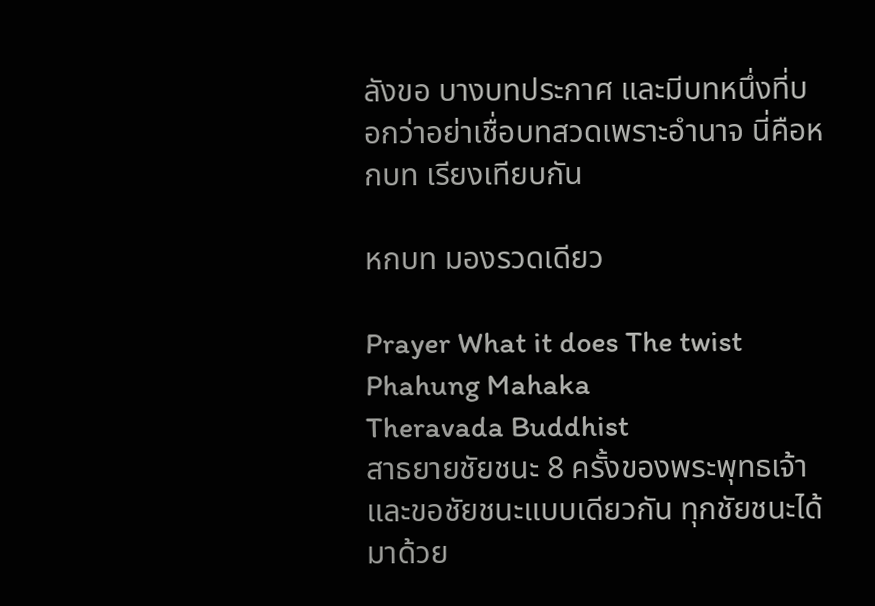ลังขอ บางบทประกาศ และมีบทหนึ่งที่บอกว่าอย่าเชื่อบทสวดเพราะอำนาจ นี่คือหกบท เรียงเทียบกัน

หกบท มองรวดเดียว

Prayer What it does The twist
Phahung Mahaka
Theravada Buddhist
สาธยายชัยชนะ 8 ครั้งของพระพุทธเจ้า และขอชัยชนะแบบเดียวกัน ทุกชัยชนะได้มาด้วย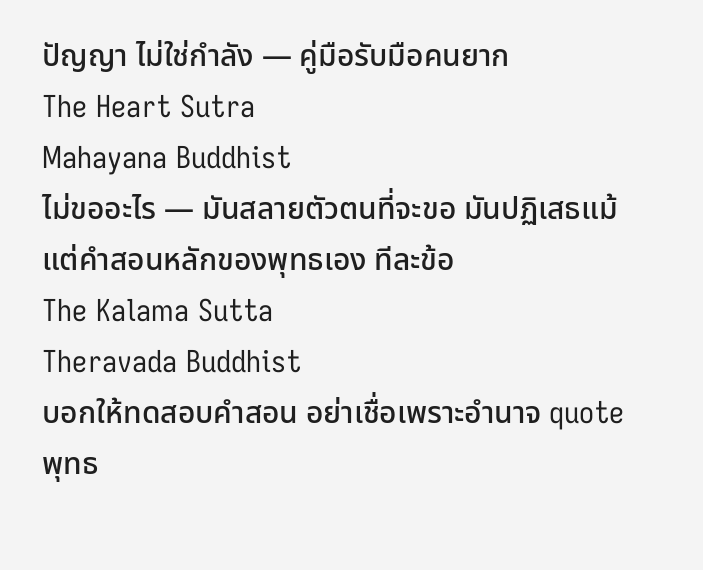ปัญญา ไม่ใช่กำลัง — คู่มือรับมือคนยาก
The Heart Sutra
Mahayana Buddhist
ไม่ขออะไร — มันสลายตัวตนที่จะขอ มันปฏิเสธแม้แต่คำสอนหลักของพุทธเอง ทีละข้อ
The Kalama Sutta
Theravada Buddhist
บอกให้ทดสอบคำสอน อย่าเชื่อเพราะอำนาจ quote พุทธ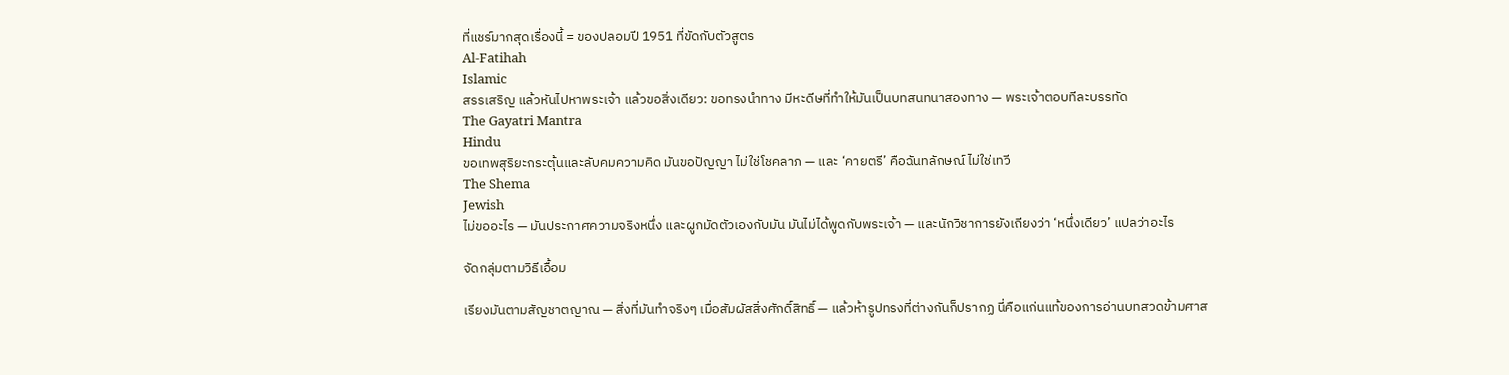ที่แชร์มากสุดเรื่องนี้ = ของปลอมปี 1951 ที่ขัดกับตัวสูตร
Al-Fatihah
Islamic
สรรเสริญ แล้วหันไปหาพระเจ้า แล้วขอสิ่งเดียว: ขอทรงนำทาง มีหะดีษที่ทำให้มันเป็นบทสนทนาสองทาง — พระเจ้าตอบทีละบรรทัด
The Gayatri Mantra
Hindu
ขอเทพสุริยะกระตุ้นและลับคมความคิด มันขอปัญญา ไม่ใช่โชคลาภ — และ ‘คายตรี’ คือฉันทลักษณ์ ไม่ใช่เทวี
The Shema
Jewish
ไม่ขออะไร — มันประกาศความจริงหนึ่ง และผูกมัดตัวเองกับมัน มันไม่ได้พูดกับพระเจ้า — และนักวิชาการยังเถียงว่า ‘หนึ่งเดียว’ แปลว่าอะไร

จัดกลุ่มตามวิธีเอื้อม

เรียงมันตามสัญชาตญาณ — สิ่งที่มันทำจริงๆ เมื่อสัมผัสสิ่งศักดิ์สิทธิ์ — แล้วห้ารูปทรงที่ต่างกันก็ปรากฏ นี่คือแก่นแท้ของการอ่านบทสวดข้ามศาส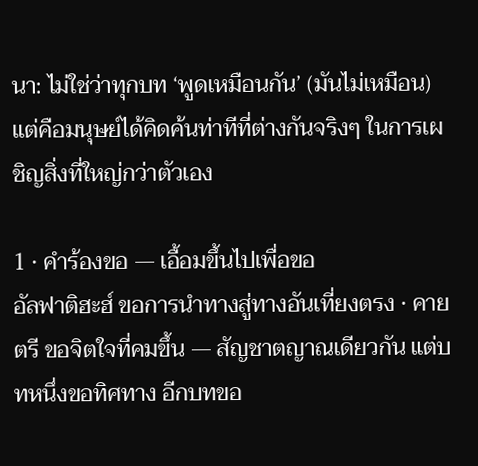นา: ไม่ใช่ว่าทุกบท ‘พูดเหมือนกัน’ (มันไม่เหมือน) แต่คือมนุษย์ได้คิดค้นท่าทีที่ต่างกันจริงๆ ในการเผชิญสิ่งที่ใหญ่กว่าตัวเอง

1 · คำร้องขอ — เอื้อมขึ้นไปเพื่อขอ
อัลฟาติฮะฮ์ ขอการนำทางสู่ทางอันเที่ยงตรง · คายตรี ขอจิตใจที่คมขึ้น — สัญชาตญาณเดียวกัน แต่บทหนึ่งขอทิศทาง อีกบทขอ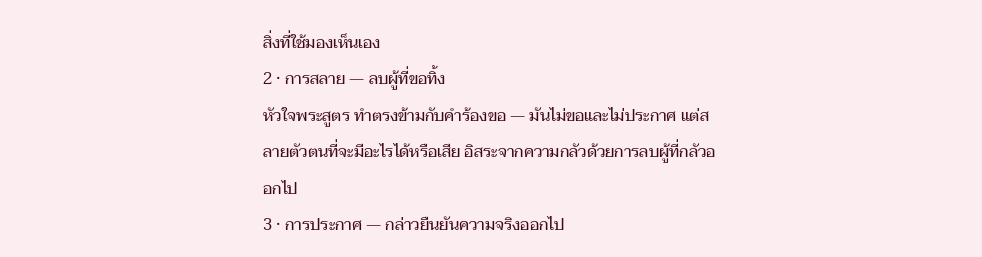สิ่งที่ใช้มองเห็นเอง
2 · การสลาย — ลบผู้ที่ขอทิ้ง
หัวใจพระสูตร ทำตรงข้ามกับคำร้องขอ — มันไม่ขอและไม่ประกาศ แต่สลายตัวตนที่จะมีอะไรได้หรือเสีย อิสระจากความกลัวด้วยการลบผู้ที่กลัวออกไป
3 · การประกาศ — กล่าวยืนยันความจริงออกไป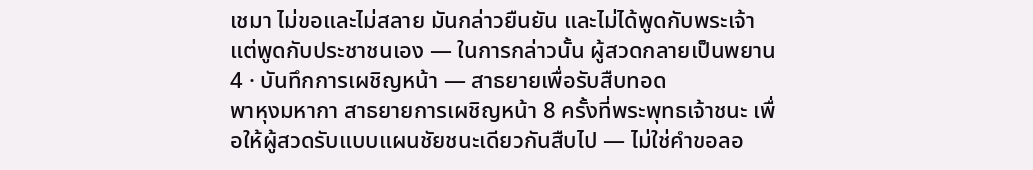เชมา ไม่ขอและไม่สลาย มันกล่าวยืนยัน และไม่ได้พูดกับพระเจ้า แต่พูดกับประชาชนเอง — ในการกล่าวนั้น ผู้สวดกลายเป็นพยาน
4 · บันทึกการเผชิญหน้า — สาธยายเพื่อรับสืบทอด
พาหุงมหากา สาธยายการเผชิญหน้า 8 ครั้งที่พระพุทธเจ้าชนะ เพื่อให้ผู้สวดรับแบบแผนชัยชนะเดียวกันสืบไป — ไม่ใช่คำขอลอ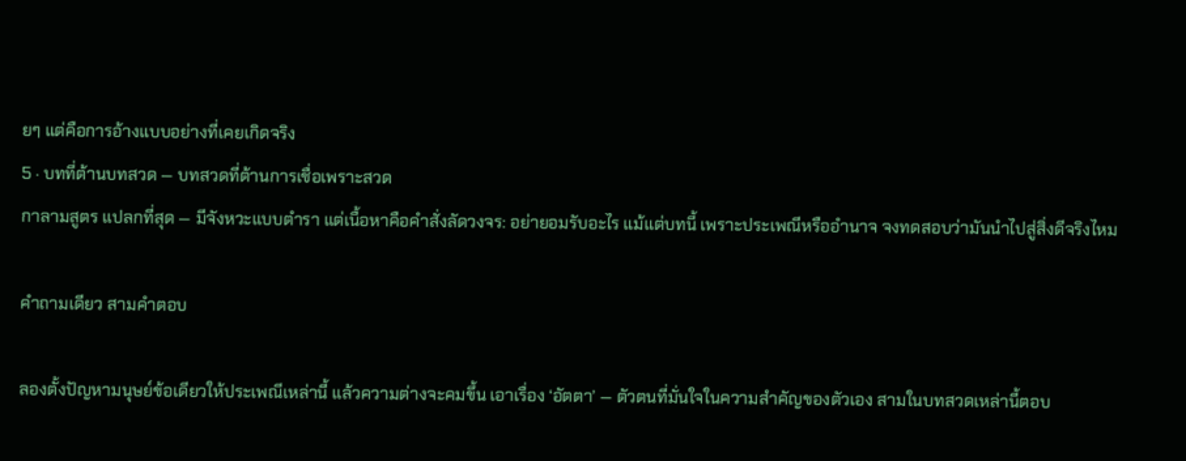ยๆ แต่คือการอ้างแบบอย่างที่เคยเกิดจริง
5 · บทที่ต้านบทสวด — บทสวดที่ต้านการเชื่อเพราะสวด
กาลามสูตร แปลกที่สุด — มีจังหวะแบบตำรา แต่เนื้อหาคือคำสั่งลัดวงจร: อย่ายอมรับอะไร แม้แต่บทนี้ เพราะประเพณีหรืออำนาจ จงทดสอบว่ามันนำไปสู่สิ่งดีจริงไหม

คำถามเดียว สามคำตอบ

ลองตั้งปัญหามนุษย์ข้อเดียวให้ประเพณีเหล่านี้ แล้วความต่างจะคมขึ้น เอาเรื่อง ‘อัตตา’ — ตัวตนที่มั่นใจในความสำคัญของตัวเอง สามในบทสวดเหล่านี้ตอบ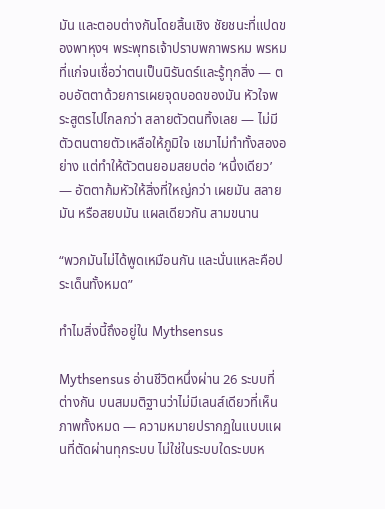มัน และตอบต่างกันโดยสิ้นเชิง ชัยชนะที่แปดของพาหุงฯ พระพุทธเจ้าปราบพกาพรหม พรหมที่แก่จนเชื่อว่าตนเป็นนิรันดร์และรู้ทุกสิ่ง — ตอบอัตตาด้วยการเผยจุดบอดของมัน หัวใจพระสูตรไปไกลกว่า สลายตัวตนทิ้งเลย — ไม่มีตัวตนตายตัวเหลือให้ภูมิใจ เชมาไม่ทำทั้งสองอย่าง แต่ทำให้ตัวตนยอมสยบต่อ ‘หนึ่งเดียว’ — อัตตาก้มหัวให้สิ่งที่ใหญ่กว่า เผยมัน สลายมัน หรือสยบมัน แผลเดียวกัน สามขนาน

“พวกมันไม่ได้พูดเหมือนกัน และนั่นแหละคือประเด็นทั้งหมด”

ทำไมสิ่งนี้ถึงอยู่ใน Mythsensus

Mythsensus อ่านชีวิตหนึ่งผ่าน 26 ระบบที่ต่างกัน บนสมมติฐานว่าไม่มีเลนส์เดียวที่เห็นภาพทั้งหมด — ความหมายปรากฏในแบบแผนที่ตัดผ่านทุกระบบ ไม่ใช่ในระบบใดระบบห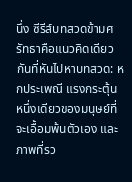นึ่ง ซีรีส์บทสวดข้ามศรัทธาคือแนวคิดเดียวกันที่หันไปหาบทสวด: หกประเพณี แรงกระตุ้นหนึ่งเดียวของมนุษย์ที่จะเอื้อมพ้นตัวเอง และภาพที่รว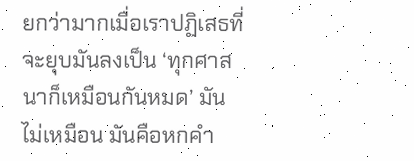ยกว่ามากเมื่อเราปฏิเสธที่จะยุบมันลงเป็น ‘ทุกศาสนาก็เหมือนกันหมด’ มันไม่เหมือน มันคือหกคำ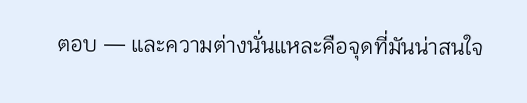ตอบ — และความต่างนั่นแหละคือจุดที่มันน่าสนใจ